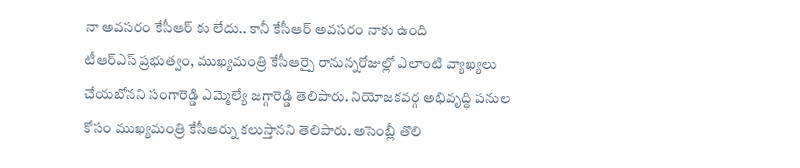నా అవసరం కేసీఆర్ కు లేదు.. కానీ కేసీఆర్ అవసరం నాకు ఉంది
టీఆర్ఎస్ ప్రభుత్వం, ముఖ్యమంత్రి కేసీఆర్పై రానున్నరోజుల్లో ఎలాంటి వ్యాఖ్యలు చేయబోనని సంగారెడ్డి ఎమ్మెల్యే జగ్గారెడ్డి తెలిపారు. నియోజకవర్గ అభివృద్ధి పనుల కోసం ముఖ్యమంత్రి కేసీఆర్ను కలుస్తానని తెలిపారు. అసెంబ్లీ తొలి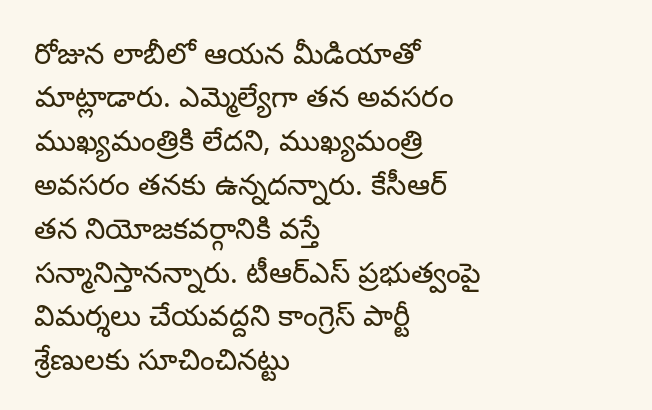రోజున లాబీలో ఆయన మీడియాతో మాట్లాడారు. ఎమ్మెల్యేగా తన అవసరం ముఖ్యమంత్రికి లేదని, ముఖ్యమంత్రి అవసరం తనకు ఉన్నదన్నారు. కేసీఆర్ తన నియోజకవర్గానికి వస్తే సన్మానిస్తానన్నారు. టీఆర్ఎస్ ప్రభుత్వంపై విమర్శలు చేయవద్దని కాంగ్రెస్ పార్టీ శ్రేణులకు సూచించినట్టు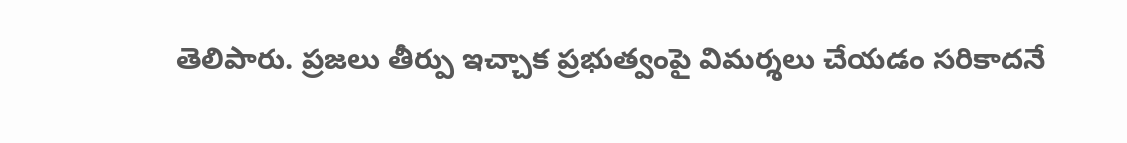తెలిపారు. ప్రజలు తీర్పు ఇచ్చాక ప్రభుత్వంపై విమర్శలు చేయడం సరికాదనే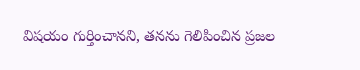విషయం గుర్తించానని, తనను గెలిపించిన ప్రజల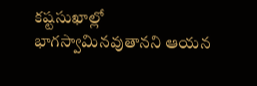కష్టసుఖాల్లో భాగస్వామినవుతానని ఆయన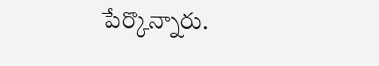పేర్కొన్నారు.